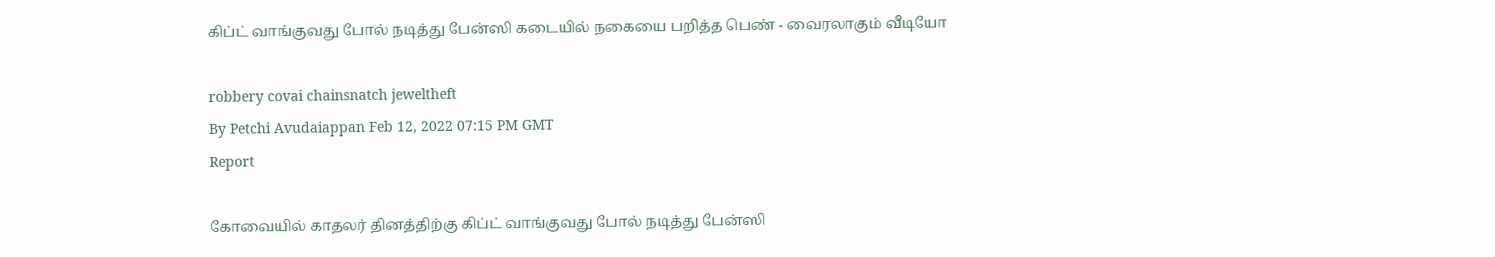கிப்ட் வாங்குவது போல் நடித்து பேன்ஸி கடையில் நகையை பறித்த பெண் - வைரலாகும் வீடியோ

robbery covai chainsnatch jeweltheft
By Petchi Avudaiappan Feb 12, 2022 07:15 PM GMT
Report

கோவையில் காதலர் தினத்திற்கு கிப்ட் வாங்குவது போல் நடித்து பேன்ஸி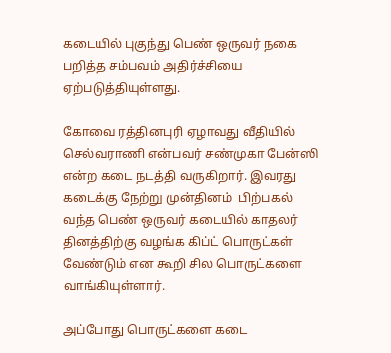கடையில் புகுந்து பெண் ஒருவர் நகை பறித்த சம்பவம் அதிர்ச்சியை ஏற்படுத்தியுள்ளது.

கோவை ரத்தினபுரி ஏழாவது வீதியில் செல்வராணி என்பவர் சண்முகா பேன்ஸி என்ற கடை நடத்தி வருகிறார். இவரது கடைக்கு நேற்று முன்தினம்  பிற்பகல் வந்த பெண் ஒருவர் கடையில் காதலர் தினத்திற்கு வழங்க கிப்ட் பொருட்கள் வேண்டும் என கூறி சில பொருட்களை வாங்கியுள்ளார்.

அப்போது பொருட்களை கடை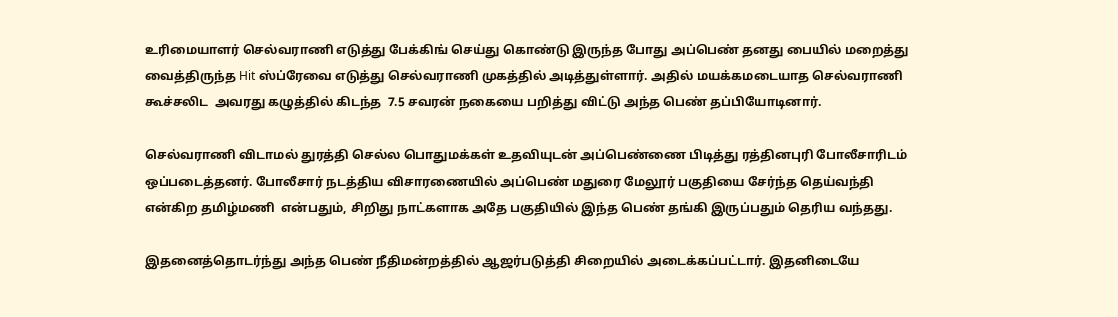உரிமையாளர் செல்வராணி எடுத்து பேக்கிங் செய்து கொண்டு இருந்த போது அப்பெண் தனது பையில் மறைத்து வைத்திருந்த Hit ஸ்ப்ரேவை எடுத்து செல்வராணி முகத்தில் அடித்துள்ளார். அதில் மயக்கமடையாத செல்வராணி கூச்சலிட  அவரது கழுத்தில் கிடந்த  7.5 சவரன் நகையை பறித்து விட்டு அந்த பெண் தப்பியோடினார்.

செல்வராணி விடாமல் துரத்தி செல்ல பொதுமக்கள் உதவியுடன் அப்பெண்ணை பிடித்து ரத்தினபுரி போலீசாரிடம் ஒப்படைத்தனர். போலீசார் நடத்திய விசாரணையில் அப்பெண் மதுரை மேலூர் பகுதியை சேர்ந்த தெய்வந்தி என்கிற தமிழ்மணி  என்பதும், சிறிது நாட்களாக அதே பகுதியில் இந்த பெண் தங்கி இருப்பதும் தெரிய வந்தது.

இதனைத்தொடர்ந்து அந்த பெண் நீதிமன்றத்தில் ஆஜர்படுத்தி சிறையில் அடைக்கப்பட்டார். இதனிடையே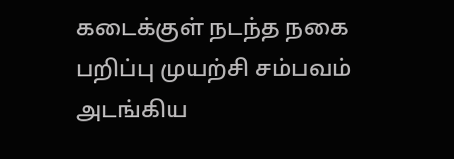கடைக்குள் நடந்த நகை பறிப்பு முயற்சி சம்பவம் அடங்கிய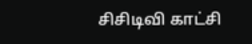சிசிடிவி காட்சி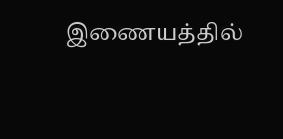இணையத்தில்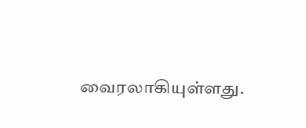வைரலாகியுள்ளது.